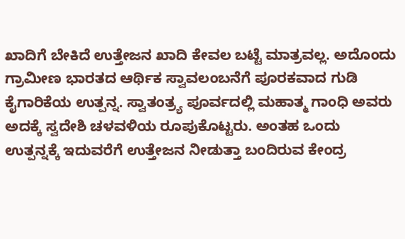ಖಾದಿಗೆ ಬೇಕಿದೆ ಉತ್ತೇಜನ ಖಾದಿ ಕೇವಲ ಬಟ್ಟೆ ಮಾತ್ರವಲ್ಲ. ಅದೊಂದು ಗ್ರಾಮೀಣ ಭಾರತದ ಆರ್ಥಿಕ ಸ್ವಾವಲಂಬನೆಗೆ ಪೂರಕವಾದ ಗುಡಿ ಕೈಗಾರಿಕೆಯ ಉತ್ಪನ್ನ. ಸ್ವಾತಂತ್ರ್ಯ ಪೂರ್ವದಲ್ಲಿ ಮಹಾತ್ಮ ಗಾಂಧಿ ಅವರು ಅದಕ್ಕೆ ಸ್ವದೇಶಿ ಚಳವಳಿಯ ರೂಪುಕೊಟ್ಟರು. ಅಂತಹ ಒಂದು ಉತ್ಪನ್ನಕ್ಕೆ ಇದುವರೆಗೆ ಉತ್ತೇಜನ ನೀಡುತ್ತಾ ಬಂದಿರುವ ಕೇಂದ್ರ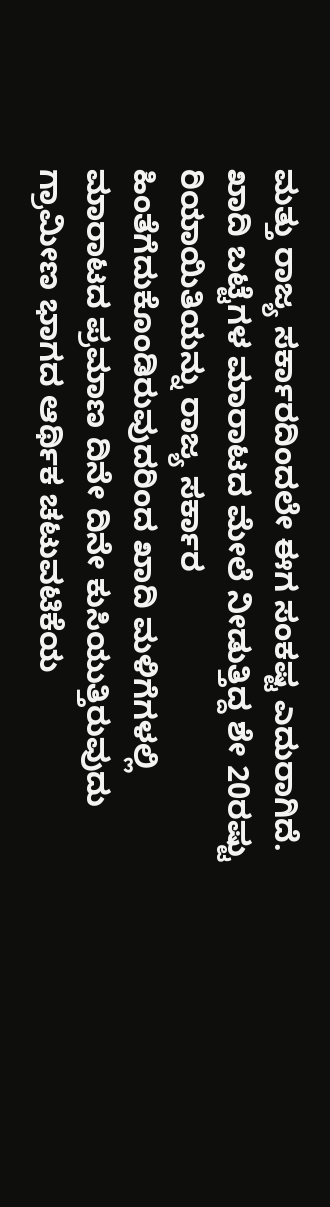ಮತ್ತು ರಾಜ್ಯ ಸರ್ಕಾರದಿಂದಲೇ ಈಗ ಸಂಕಷ್ಟ ಎದುರಾಗಿದೆ. ಖಾದಿ ಬಟ್ಟೆಗಳ ಮಾರಾಟದ ಮೇಲೆ ನೀಡುತ್ತಿದ್ದ ಶೇ 20ರಷ್ಟು ರಿಯಾಯಿತಿಯನ್ನು ರಾಜ್ಯ ಸರ್ಕಾರ ಹಿಂತೆಗೆದುಕೊಂಡಿರುವುದರಿಂದ ಖಾದಿ ಮಳಿಗೆಗಳಲ್ಲಿ ಮಾರಾಟದ ಪ್ರಮಾಣ ದಿನೇ ದಿನೇ ಕುಸಿಯುತ್ತಿರುವುದು ಗ್ರಾಮೀಣ ಭಾಗದ ಆರ್ಥಿಕ ಚಟುವಟಿಕೆಯ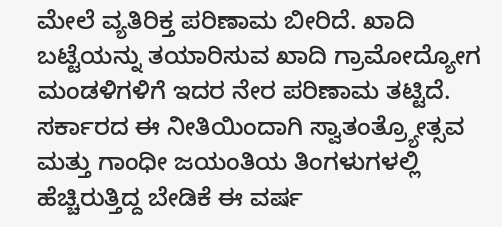ಮೇಲೆ ವ್ಯತಿರಿಕ್ತ ಪರಿಣಾಮ ಬೀರಿದೆ. ಖಾದಿ ಬಟ್ಟೆಯನ್ನು ತಯಾರಿಸುವ ಖಾದಿ ಗ್ರಾಮೋದ್ಯೋಗ ಮಂಡಳಿಗಳಿಗೆ ಇದರ ನೇರ ಪರಿಣಾಮ ತಟ್ಟಿದೆ. ಸರ್ಕಾರದ ಈ ನೀತಿಯಿಂದಾಗಿ ಸ್ವಾತಂತ್ರ್ಯೋತ್ಸವ ಮತ್ತು ಗಾಂಧೀ ಜಯಂತಿಯ ತಿಂಗಳುಗಳಲ್ಲಿ ಹೆಚ್ಚಿರುತ್ತಿದ್ದ ಬೇಡಿಕೆ ಈ ವರ್ಷ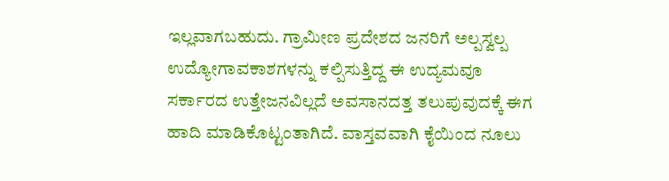ಇಲ್ಲವಾಗಬಹುದು. ಗ್ರಾಮೀಣ ಪ್ರದೇಶದ ಜನರಿಗೆ ಅಲ್ಪಸ್ವಲ್ಪ ಉದ್ಯೋಗಾವಕಾಶಗಳನ್ನು ಕಲ್ಪಿಸುತ್ತಿದ್ದ ಈ ಉದ್ಯಮವೂ ಸರ್ಕಾರದ ಉತ್ತೇಜನವಿಲ್ಲದೆ ಅವಸಾನದತ್ತ ತಲುಪುವುದಕ್ಕೆ ಈಗ ಹಾದಿ ಮಾಡಿಕೊಟ್ಟಂತಾಗಿದೆ. ವಾಸ್ತವವಾಗಿ ಕೈಯಿಂದ ನೂಲು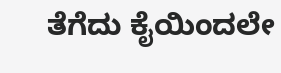ತೆಗೆದು ಕೈಯಿಂದಲೇ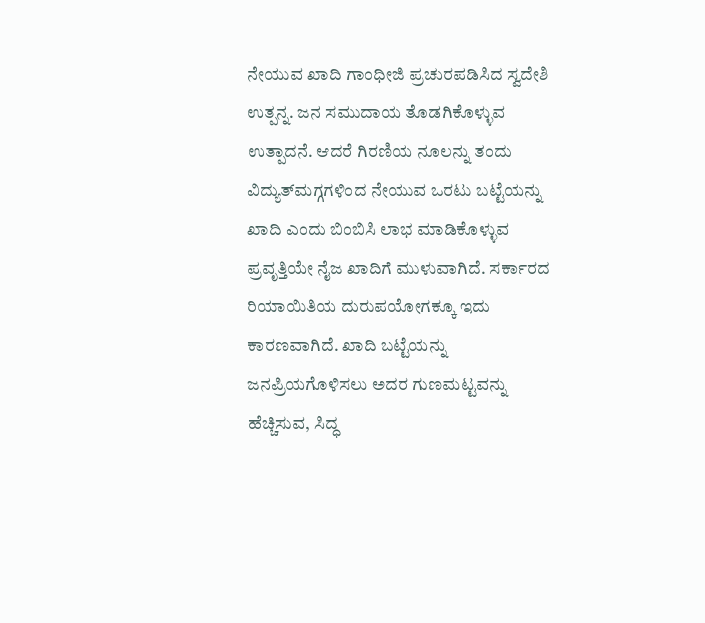ನೇಯುವ ಖಾದಿ ಗಾಂಧೀಜಿ ಪ್ರಚುರಪಡಿಸಿದ ಸ್ವದೇಶಿ ಉತ್ಪನ್ನ. ಜನ ಸಮುದಾಯ ತೊಡಗಿಕೊಳ್ಳುವ ಉತ್ಪಾದನೆ. ಆದರೆ ಗಿರಣಿಯ ನೂಲನ್ನು ತಂದು ವಿದ್ಯುತ್‌ಮಗ್ಗಗಳಿಂದ ನೇಯುವ ಒರಟು ಬಟ್ಟೆಯನ್ನು ಖಾದಿ ಎಂದು ಬಿಂಬಿಸಿ ಲಾಭ ಮಾಡಿಕೊಳ್ಳುವ ಪ್ರವೃತ್ತಿಯೇ ನೈಜ ಖಾದಿಗೆ ಮುಳುವಾಗಿದೆ. ಸರ್ಕಾರದ ರಿಯಾಯಿತಿಯ ದುರುಪಯೋಗಕ್ಕೂ ಇದು ಕಾರಣವಾಗಿದೆ. ಖಾದಿ ಬಟ್ಟೆಯನ್ನು ಜನಪ್ರಿಯಗೊಳಿಸಲು ಅದರ ಗುಣಮಟ್ಟವನ್ನು ಹೆಚ್ಚಿಸುವ, ಸಿದ್ಧ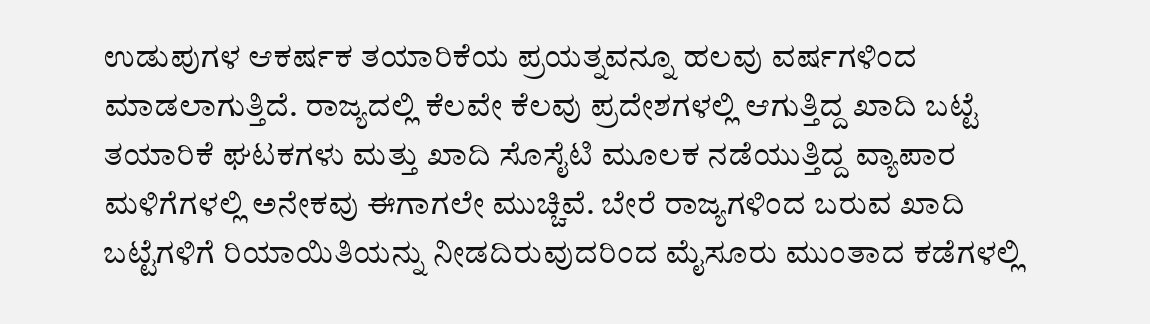ಉಡುಪುಗಳ ಆಕರ್ಷಕ ತಯಾರಿಕೆಯ ಪ್ರಯತ್ನವನ್ನೂ ಹಲವು ವರ್ಷಗಳಿಂದ ಮಾಡಲಾಗುತ್ತಿದೆ. ರಾಜ್ಯದಲ್ಲಿ ಕೆಲವೇ ಕೆಲವು ಪ್ರದೇಶಗಳಲ್ಲಿ ಆಗುತ್ತಿದ್ದ ಖಾದಿ ಬಟ್ಟೆ ತಯಾರಿಕೆ ಘಟಕಗಳು ಮತ್ತು ಖಾದಿ ಸೊಸೈಟಿ ಮೂಲಕ ನಡೆಯುತ್ತಿದ್ದ ವ್ಯಾಪಾರ ಮಳಿಗೆಗಳಲ್ಲಿ ಅನೇಕವು ಈಗಾಗಲೇ ಮುಚ್ಚಿವೆ. ಬೇರೆ ರಾಜ್ಯಗಳಿಂದ ಬರುವ ಖಾದಿ ಬಟ್ಟೆಗಳಿಗೆ ರಿಯಾಯಿತಿಯನ್ನು ನೀಡದಿರುವುದರಿಂದ ಮೈಸೂರು ಮುಂತಾದ ಕಡೆಗಳಲ್ಲಿ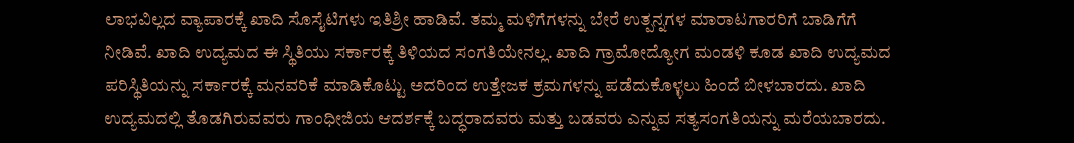ಲಾಭವಿಲ್ಲದ ವ್ಯಾಪಾರಕ್ಕೆ ಖಾದಿ ಸೊಸೈಟಿಗಳು ಇತಿಶ್ರೀ ಹಾಡಿವೆ. ತಮ್ಮ ಮಳಿಗೆಗಳನ್ನು ಬೇರೆ ಉತ್ಪನ್ನಗಳ ಮಾರಾಟಗಾರರಿಗೆ ಬಾಡಿಗೆಗೆ ನೀಡಿವೆ. ಖಾದಿ ಉದ್ಯಮದ ಈ ಸ್ಥಿತಿಯು ಸರ್ಕಾರಕ್ಕೆ ತಿಳಿಯದ ಸಂಗತಿಯೇನಲ್ಲ. ಖಾದಿ ಗ್ರಾಮೋದ್ಯೋಗ ಮಂಡಳಿ ಕೂಡ ಖಾದಿ ಉದ್ಯಮದ ಪರಿಸ್ಥಿತಿಯನ್ನು ಸರ್ಕಾರಕ್ಕೆ ಮನವರಿಕೆ ಮಾಡಿಕೊಟ್ಟು ಅದರಿಂದ ಉತ್ತೇಜಕ ಕ್ರಮಗಳನ್ನು ಪಡೆದುಕೊಳ್ಳಲು ಹಿಂದೆ ಬೀಳಬಾರದು. ಖಾದಿ ಉದ್ಯಮದಲ್ಲಿ ತೊಡಗಿರುವವರು ಗಾಂಧೀಜಿಯ ಆದರ್ಶಕ್ಕೆ ಬದ್ಧರಾದವರು ಮತ್ತು ಬಡವರು ಎನ್ನುವ ಸತ್ಯಸಂಗತಿಯನ್ನು ಮರೆಯಬಾರದು.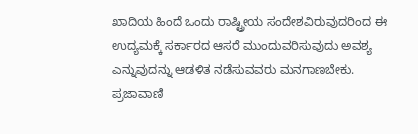ಖಾದಿಯ ಹಿಂದೆ ಒಂದು ರಾಷ್ಟ್ರೀಯ ಸಂದೇಶವಿರುವುದರಿಂದ ಈ ಉದ್ಯಮಕ್ಕೆ ಸರ್ಕಾರದ ಆಸರೆ ಮುಂದುವರಿಸುವುದು ಅವಶ್ಯ ಎನ್ನುವುದನ್ನು ಆಡಳಿತ ನಡೆಸುವವರು ಮನಗಾಣಬೇಕು. ಪ್ರಜಾವಾಣಿ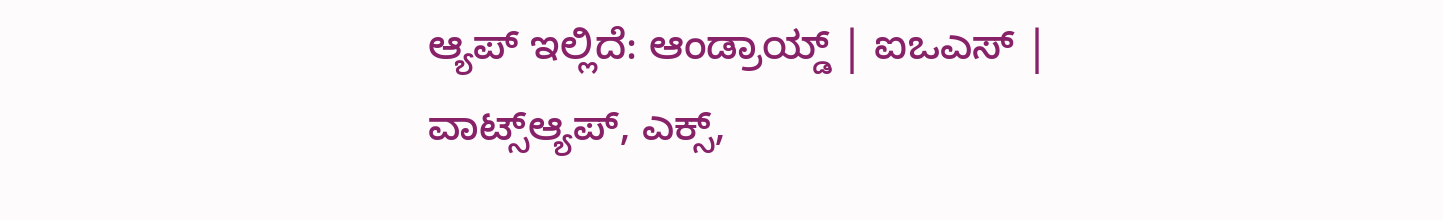ಆ್ಯಪ್ ಇಲ್ಲಿದೆ: ಆಂಡ್ರಾಯ್ಡ್ | ಐಒಎಸ್ | ವಾಟ್ಸ್ಆ್ಯಪ್, ಎಕ್ಸ್,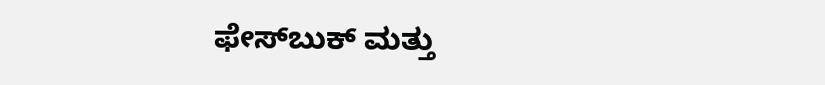ಫೇಸ್‌ಬುಕ್ ಮತ್ತು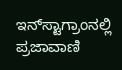ಇನ್‌ಸ್ಟಾಗ್ರಾಂನಲ್ಲಿ ಪ್ರಜಾವಾಣಿ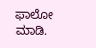ಫಾಲೋ ಮಾಡಿ.